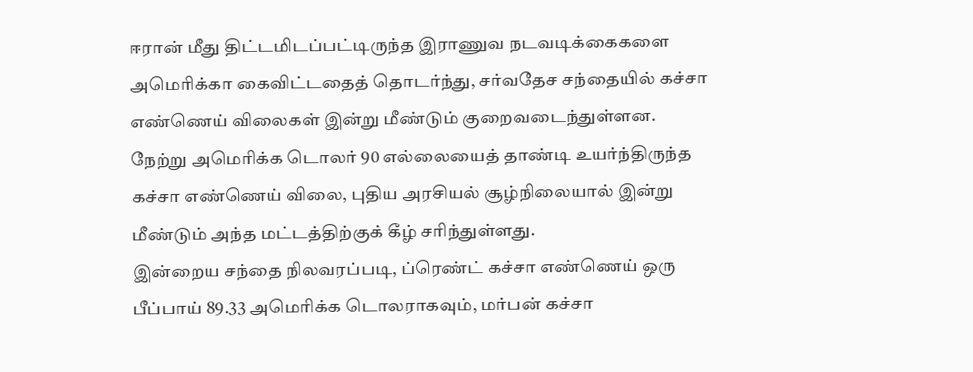ஈரான் மீது திட்டமிடப்பட்டிருந்த இராணுவ நடவடிக்கைகளை அமெரிக்கா கைவிட்டதைத் தொடர்ந்து, சர்வதேச சந்தையில் கச்சா எண்ணெய் விலைகள் இன்று மீண்டும் குறைவடைந்துள்ளன.
நேற்று அமெரிக்க டொலர் 90 எல்லையைத் தாண்டி உயர்ந்திருந்த கச்சா எண்ணெய் விலை, புதிய அரசியல் சூழ்நிலையால் இன்று மீண்டும் அந்த மட்டத்திற்குக் கீழ் சரிந்துள்ளது.
இன்றைய சந்தை நிலவரப்படி, ப்ரெண்ட் கச்சா எண்ணெய் ஒரு பீப்பாய் 89.33 அமெரிக்க டொலராகவும், மர்பன் கச்சா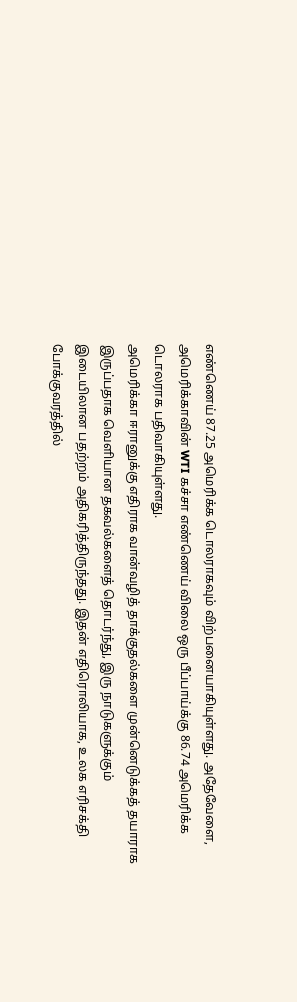எண்ணெய் 87.25 அமெரிக்க டொலராகவும் விற்பனையாகியுள்ளது. அதேவேளை, அமெரிக்காவின் WTI கச்சா எண்ணெய் விலை ஒரு பீப்பாய்க்கு 86.74 அமெரிக்க டொலராக பதிவாகியுள்ளது.
அமெரிக்கா ஈரானுக்கு எதிராக வான்வழித் தாக்குதல்களை முன்னெடுக்கத் தயாராக இருப்பதாக வெளியான தகவல்களைத் தொடர்ந்து, இரு நாடுகளுக்கும் இடையிலான பதற்றம் அதிகரித்திருந்தது. இதன் எதிரொலியாக, உலக எரிசக்தி போக்குவரத்தில்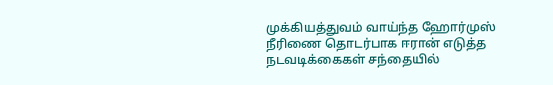முக்கியத்துவம் வாய்ந்த ஹோர்முஸ் நீரிணை தொடர்பாக ஈரான் எடுத்த நடவடிக்கைகள் சந்தையில்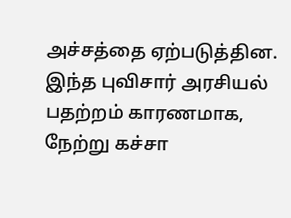அச்சத்தை ஏற்படுத்தின.
இந்த புவிசார் அரசியல் பதற்றம் காரணமாக, நேற்று கச்சா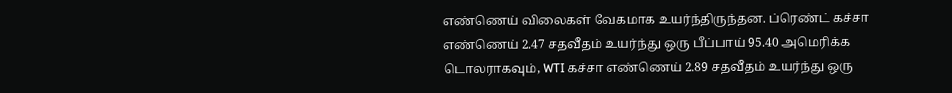எண்ணெய் விலைகள் வேகமாக உயர்ந்திருந்தன. ப்ரெண்ட் கச்சா எண்ணெய் 2.47 சதவீதம் உயர்ந்து ஒரு பீப்பாய் 95.40 அமெரிக்க டொலராகவும், WTI கச்சா எண்ணெய் 2.89 சதவீதம் உயர்ந்து ஒரு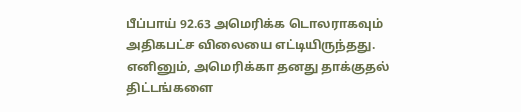பீப்பாய் 92.63 அமெரிக்க டொலராகவும் அதிகபட்ச விலையை எட்டியிருந்தது.
எனினும், அமெரிக்கா தனது தாக்குதல் திட்டங்களை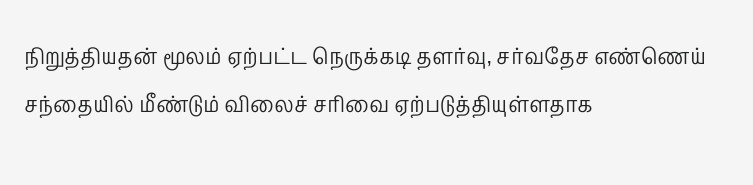நிறுத்தியதன் மூலம் ஏற்பட்ட நெருக்கடி தளர்வு, சர்வதேச எண்ணெய் சந்தையில் மீண்டும் விலைச் சரிவை ஏற்படுத்தியுள்ளதாக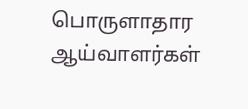பொருளாதார ஆய்வாளர்கள்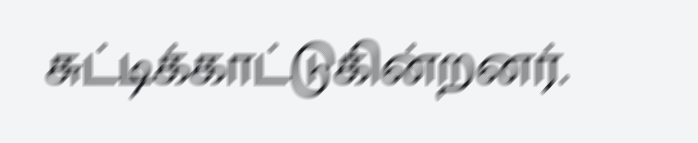சுட்டிக்காட்டுகின்றனர்.